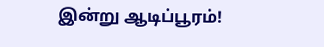இன்று ஆடிப்பூரம்!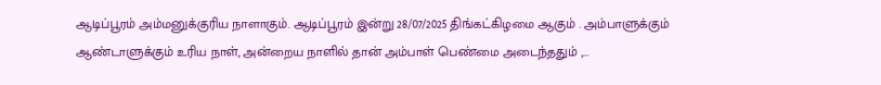ஆடிப்பூரம் அம்மனுக்குரிய நாளாகும். ஆடிப்பூரம் இன்று 28/07/2025 திங்கட்கிழமை ஆகும் . அம்பாளுக்கும் ஆண்டாளுக்கும் உரிய நாள், அன்றைய நாளில் தான் அம்பாள் பெண்மை அடைந்ததும் ,...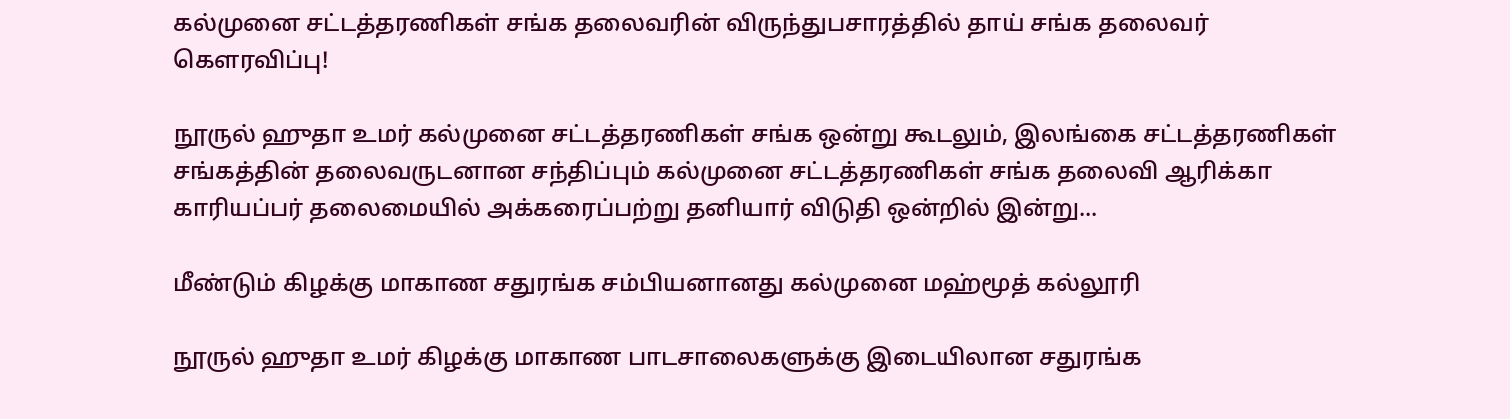கல்முனை சட்டத்தரணிகள் சங்க தலைவரின் விருந்துபசாரத்தில் தாய் சங்க தலைவர் கௌரவிப்பு!

நூருல் ஹுதா உமர் கல்முனை சட்டத்தரணிகள் சங்க ஒன்று கூடலும், இலங்கை சட்டத்தரணிகள் சங்கத்தின் தலைவருடனான சந்திப்பும் கல்முனை சட்டத்தரணிகள் சங்க தலைவி ஆரிக்கா காரியப்பர் தலைமையில் அக்கரைப்பற்று தனியார் விடுதி ஒன்றில் இன்று...

மீண்டும் கிழக்கு மாகாண சதுரங்க சம்பியனானது கல்முனை மஹ்மூத் கல்லூரி

நூருல் ஹுதா உமர் கிழக்கு மாகாண பாடசாலைகளுக்கு இடையிலான சதுரங்க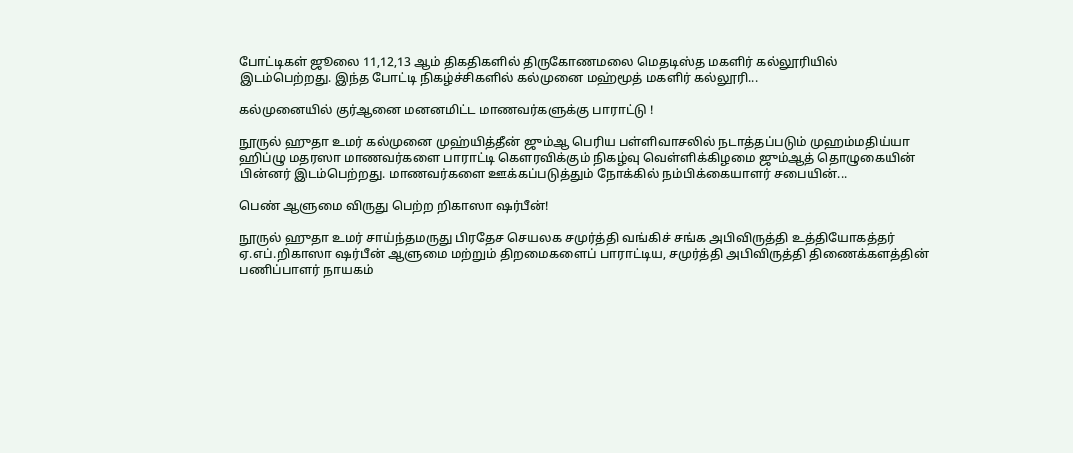போட்டிகள் ஜூலை 11,12,13 ஆம் திகதிகளில் திருகோணமலை மெதடிஸ்த மகளிர் கல்லூரியில் இடம்பெற்றது. இந்த போட்டி நிகழ்ச்சிகளில் கல்முனை மஹ்மூத் மகளிர் கல்லூரி...

கல்முனையில் குர்ஆனை மனனமிட்ட மாணவர்களுக்கு பாராட்டு !

நூருல் ஹுதா உமர் கல்முனை முஹ்யித்தீன் ஜும்ஆ பெரிய பள்ளிவாசலில் நடாத்தப்படும் முஹம்மதிய்யா ஹிப்ழு மதரஸா மாணவர்களை பாராட்டி கௌரவிக்கும் நிகழ்வு வெள்ளிக்கிழமை ஜும்ஆத் தொழுகையின் பின்னர் இடம்பெற்றது. மாணவர்களை ஊக்கப்படுத்தும் நோக்கில் நம்பிக்கையாளர் சபையின்...

பெண் ஆளுமை விருது பெற்ற றிகாஸா ஷர்பீன்!

நூருல் ஹுதா உமர் சாய்ந்தமருது பிரதேச செயலக சமுர்த்தி வங்கிச் சங்க அபிவிருத்தி உத்தியோகத்தர் ஏ.எப்.றிகாஸா ஷர்பீன் ஆளுமை மற்றும் திறமைகளைப் பாராட்டிய, சமுர்த்தி அபிவிருத்தி திணைக்களத்தின் பணிப்பாளர் நாயகம்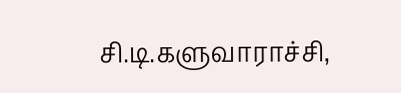சி.டி.களுவாராச்சி,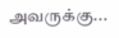அவருக்கு...